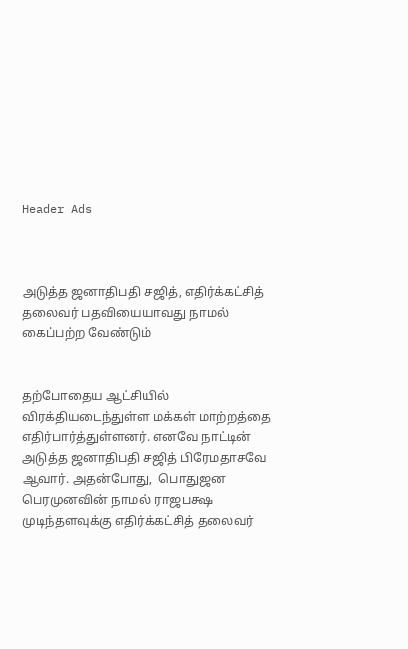Header Ads



அடுத்த ஜனாதிபதி சஜித், எதிர்க்கட்சித் தலைவர் பதவியையாவது நாமல் கைப்பற்ற வேண்டும்


தற்போதைய ஆட்சியில் விரக்தியடைந்துள்ள மக்கள் மாற்றத்தை எதிர்பார்த்துள்ளனர். எனவே நாட்டின் அடுத்த ஜனாதிபதி சஜித் பிரேமதாசவே ஆவார். அதன்போது,  பொதுஜன பெரமுனவின் நாமல் ராஜபக்ஷ முடிந்தளவுக்கு எதிர்க்கட்சித் தலைவர்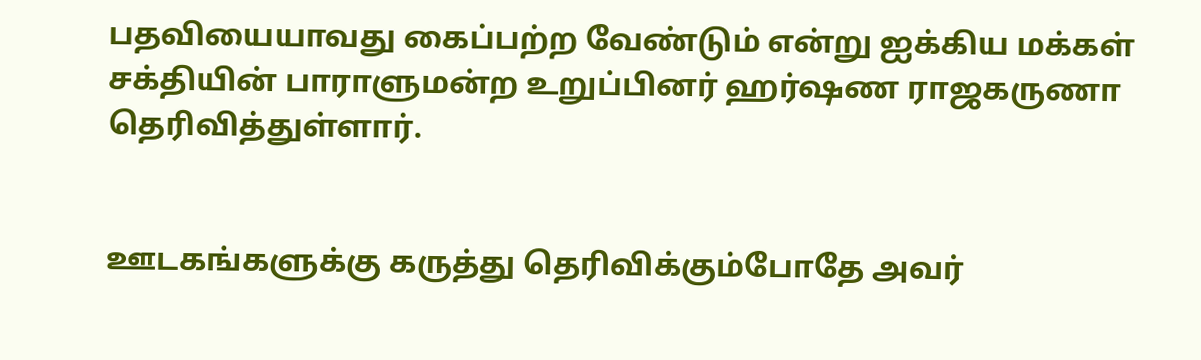பதவியையாவது கைப்பற்ற வேண்டும் என்று ஐக்கிய மக்கள் சக்தியின் பாராளுமன்ற உறுப்பினர் ஹர்ஷண ராஜகருணா தெரிவித்துள்ளார்.


ஊடகங்களுக்கு கருத்து தெரிவிக்கும்போதே அவர்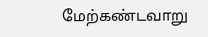மேற்கண்டவாறு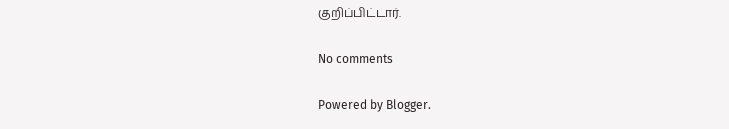குறிப்பிட்டார்.

No comments

Powered by Blogger.